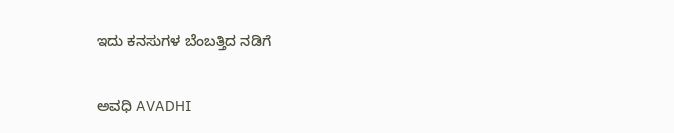ಇದು ಕನಸುಗಳ ಬೆಂಬತ್ತಿದ ನಡಿಗೆ‍

ಅವಧಿ AVADHI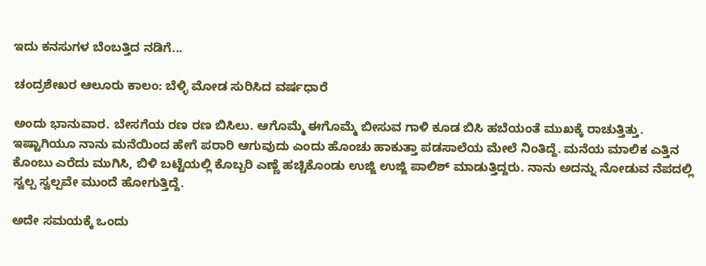ಇದು ಕನಸುಗಳ ಬೆಂಬತ್ತಿದ ನಡಿಗೆ...

ಚಂದ್ರಶೇಖರ ಆಲೂರು ಕಾಲಂ: ಬೆಳ್ಳಿ ಮೋಡ ಸುರಿಸಿದ ವರ್ಷಧಾರೆ

ಅಂದು ಭಾನುವಾರ. ಬೇಸಗೆಯ ರಣ ರಣ ಬಿಸಿಲು. ಆಗೊಮ್ಮೆ ಈಗೊಮ್ಮೆ ಬೀಸುವ ಗಾಳಿ ಕೂಡ ಬಿಸಿ ಹಬೆಯಂತೆ ಮುಖಕ್ಕೆ ರಾಚುತ್ತಿತ್ತು. ಇಷ್ಟಾಗಿಯೂ ನಾನು ಮನೆಯಿಂದ ಹೇಗೆ ಪರಾರಿ ಆಗುವುದು ಎಂದು ಹೊಂಚು ಹಾಕುತ್ತಾ ಪಡಸಾಲೆಯ ಮೇಲೆ ನಿಂತಿದ್ದೆ. ಮನೆಯ ಮಾಲಿಕ ಎತ್ತಿನ ಕೊಂಬು ಎರೆದು ಮುಗಿಸಿ, ಬಿಳಿ ಬಟ್ಟೆಯಲ್ಲಿ ಕೊಬ್ಬರಿ ಎಣ್ಣೆ ಹಚ್ಚಿಕೊಂಡು ಉಜ್ಜಿ ಉಜ್ಜಿ ಪಾಲಿಶ್ ಮಾಡುತ್ತಿದ್ದರು. ನಾನು ಅದನ್ನು ನೋಡುವ ನೆಪದಲ್ಲಿ ಸ್ವಲ್ಪ ಸ್ವಲ್ಪವೇ ಮುಂದೆ ಹೋಗುತ್ತಿದ್ದೆ.

ಅದೇ ಸಮಯಕ್ಕೆ ಒಂದು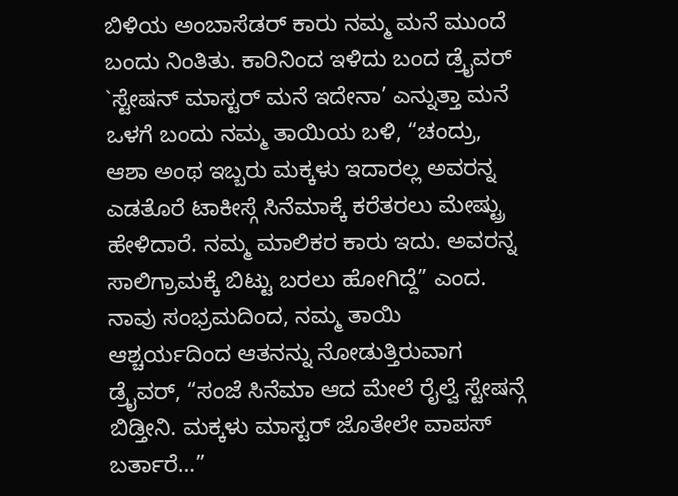ಬಿಳಿಯ ಅಂಬಾಸೆಡರ್ ಕಾರು ನಮ್ಮ ಮನೆ ಮುಂದೆ ಬಂದು ನಿಂತಿತು. ಕಾರಿನಿಂದ ಇಳಿದು ಬಂದ ಡ್ರೈವರ್ `ಸ್ಟೇಷನ್ ಮಾಸ್ಟರ್ ಮನೆ ಇದೇನಾ’ ಎನ್ನುತ್ತಾ ಮನೆ ಒಳಗೆ ಬಂದು ನಮ್ಮ ತಾಯಿಯ ಬಳಿ, “ಚಂದ್ರು, ಆಶಾ ಅಂಥ ಇಬ್ಬರು ಮಕ್ಕಳು ಇದಾರಲ್ಲ ಅವರನ್ನ ಎಡತೊರೆ ಟಾಕೀಸ್ಗೆ ಸಿನೆಮಾಕ್ಕೆ ಕರೆತರಲು ಮೇಷ್ಟ್ರು ಹೇಳಿದಾರೆ. ನಮ್ಮ ಮಾಲಿಕರ ಕಾರು ಇದು. ಅವರನ್ನ ಸಾಲಿಗ್ರಾಮಕ್ಕೆ ಬಿಟ್ಟು ಬರಲು ಹೋಗಿದ್ದೆ” ಎಂದ. ನಾವು ಸಂಭ್ರಮದಿಂದ, ನಮ್ಮ ತಾಯಿ ಆಶ್ಚರ್ಯದಿಂದ ಆತನನ್ನು ನೋಡುತ್ತಿರುವಾಗ ಡ್ರೈವರ್, “ಸಂಜೆ ಸಿನೆಮಾ ಆದ ಮೇಲೆ ರೈಲ್ವೆ ಸ್ಟೇಷನ್ಗೆ ಬಿಡ್ತೀನಿ. ಮಕ್ಕಳು ಮಾಸ್ಟರ್ ಜೊತೇಲೇ ವಾಪಸ್ ಬರ್ತಾರೆ…”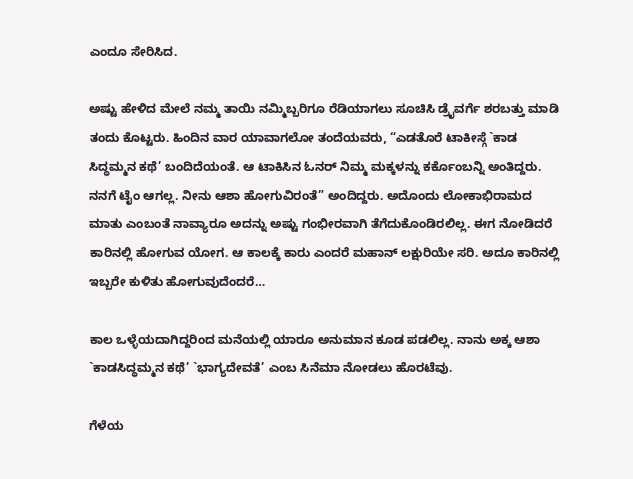ಎಂದೂ ಸೇರಿಸಿದ.

ಅಷ್ಟು ಹೇಳಿದ ಮೇಲೆ ನಮ್ಮ ತಾಯಿ ನಮ್ಮಿಬ್ಬರಿಗೂ ರೆಡಿಯಾಗಲು ಸೂಚಿಸಿ ಡ್ರೈವರ್ಗೆ ಶರಬತ್ತು ಮಾಡಿ ತಂದು ಕೊಟ್ಟರು. ಹಿಂದಿನ ವಾರ ಯಾವಾಗಲೋ ತಂದೆಯವರು, “ಎಡತೊರೆ ಟಾಕೀಸ್ಗೆ `ಕಾಡ ಸಿದ್ಧಮ್ಮನ ಕಥೆ’ ಬಂದಿದೆಯಂತೆ. ಆ ಟಾಕಿಸಿನ ಓನರ್ ನಿಮ್ಮ ಮಕ್ಕಳನ್ನು ಕರ್ಕೊಂಬನ್ನಿ ಅಂತಿದ್ದರು. ನನಗೆ ಟೈಂ ಆಗಲ್ಲ. ನೀನು ಆಶಾ ಹೋಗುವಿರಂತೆ” ಅಂದಿದ್ದರು. ಅದೊಂದು ಲೋಕಾಭಿರಾಮದ ಮಾತು ಎಂಬಂತೆ ನಾವ್ಯಾರೂ ಅದನ್ನು ಅಷ್ಟು ಗಂಭೀರವಾಗಿ ತೆಗೆದುಕೊಂಡಿರಲಿಲ್ಲ. ಈಗ ನೋಡಿದರೆ ಕಾರಿನಲ್ಲಿ ಹೋಗುವ ಯೋಗ. ಆ ಕಾಲಕ್ಕೆ ಕಾರು ಎಂದರೆ ಮಹಾನ್ ಲಕ್ಷುರಿಯೇ ಸರಿ. ಅದೂ ಕಾರಿನಲ್ಲಿ ಇಬ್ಬರೇ ಕುಳಿತು ಹೋಗುವುದೆಂದರೆ…

ಕಾಲ ಒಳ್ಳೆಯದಾಗಿದ್ದರಿಂದ ಮನೆಯಲ್ಲಿ ಯಾರೂ ಅನುಮಾನ ಕೂಡ ಪಡಲಿಲ್ಲ. ನಾನು ಅಕ್ಕ ಆಶಾ `ಕಾಡಸಿದ್ಧಮ್ಮನ ಕಥೆ’ `ಭಾಗ್ಯದೇವತೆ’ ಎಂಬ ಸಿನೆಮಾ ನೋಡಲು ಹೊರಟೆವು.

ಗೆಳೆಯ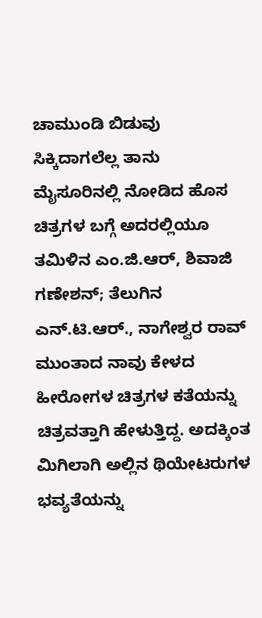ಚಾಮುಂಡಿ ಬಿಡುವು ಸಿಕ್ಕಿದಾಗಲೆಲ್ಲ ತಾನು ಮೈಸೂರಿನಲ್ಲಿ ನೋಡಿದ ಹೊಸ ಚಿತ್ರಗಳ ಬಗ್ಗೆ ಅದರಲ್ಲಿಯೂ ತಮಿಳಿನ ಎಂ.ಜಿ.ಆರ್, ಶಿವಾಜಿ ಗಣೇಶನ್; ತೆಲುಗಿನ ಎನ್.ಟಿ.ಆರ್., ನಾಗೇಶ್ವರ ರಾವ್ ಮುಂತಾದ ನಾವು ಕೇಳದ ಹೀರೋಗಳ ಚಿತ್ರಗಳ ಕತೆಯನ್ನು ಚಿತ್ರವತ್ತಾಗಿ ಹೇಳುತ್ತಿದ್ದ. ಅದಕ್ಕಿಂತ ಮಿಗಿಲಾಗಿ ಅಲ್ಲಿನ ಥಿಯೇಟರುಗಳ ಭವ್ಯತೆಯನ್ನು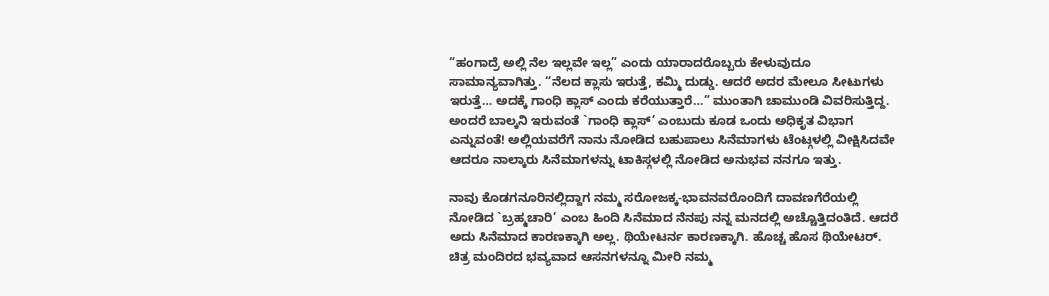“ಹಂಗಾದ್ರೆ ಅಲ್ಲಿ ನೆಲ ಇಲ್ಲವೇ ಇಲ್ಲ” ಎಂದು ಯಾರಾದರೊಬ್ಬರು ಕೇಳುವುದೂ ಸಾಮಾನ್ಯವಾಗಿತ್ತು. “ನೆಲದ ಕ್ಲಾಸು ಇರುತ್ತೆ, ಕಮ್ಮಿ ದುಡ್ಡು. ಆದರೆ ಅದರ ಮೇಲೂ ಸೀಟುಗಳು ಇರುತ್ತೆ… ಅದಕ್ಕೆ ಗಾಂಧಿ ಕ್ಲಾಸ್ ಎಂದು ಕರೆಯುತ್ತಾರೆ…” ಮುಂತಾಗಿ ಚಾಮುಂಡಿ ವಿವರಿಸುತ್ತಿದ್ದ. ಅಂದರೆ ಬಾಲ್ಕನಿ ಇರುವಂತೆ `ಗಾಂಧಿ ಕ್ಲಾಸ್’ ಎಂಬುದು ಕೂಡ ಒಂದು ಅಧಿಕೃತ ವಿಭಾಗ ಎನ್ನುವಂತೆ! ಅಲ್ಲಿಯವರೆಗೆ ನಾನು ನೋಡಿದ ಬಹುಪಾಲು ಸಿನೆಮಾಗಳು ಟೆಂಟ್ಗಳಲ್ಲಿ ವೀಕ್ಷಿಸಿದವೇ ಆದರೂ ನಾಲ್ಕಾರು ಸಿನೆಮಾಗಳನ್ನು ಟಾಕಿಸ್ಗಳಲ್ಲಿ ನೋಡಿದ ಅನುಭವ ನನಗೂ ಇತ್ತು.

ನಾವು ಕೊಡಗನೂರಿನಲ್ಲಿದ್ದಾಗ ನಮ್ಮ ಸರೋಜಕ್ಕ-ಭಾವನವರೊಂದಿಗೆ ದಾವಣಗೆರೆಯಲ್ಲಿ ನೋಡಿದ `ಬ್ರಹ್ಮಚಾರಿ’ ಎಂಬ ಹಿಂದಿ ಸಿನೆಮಾದ ನೆನಪು ನನ್ನ ಮನದಲ್ಲಿ ಅಚ್ಚೊತ್ತಿದಂತಿದೆ. ಆದರೆ ಅದು ಸಿನೆಮಾದ ಕಾರಣಕ್ಕಾಗಿ ಅಲ್ಲ. ಥಿಯೇಟರ್ನ ಕಾರಣಕ್ಕಾಗಿ. ಹೊಚ್ಚ ಹೊಸ ಥಿಯೇಟರ್. ಚಿತ್ರ ಮಂದಿರದ ಭವ್ಯವಾದ ಆಸನಗಳನ್ನೂ ಮೀರಿ ನಮ್ಮ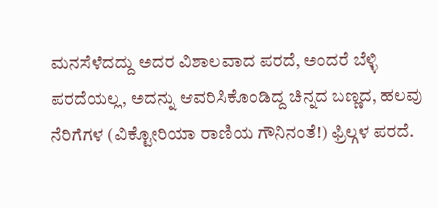ಮನಸೆಳೆದದ್ದು ಅದರ ವಿಶಾಲವಾದ ಪರದೆ, ಅಂದರೆ ಬೆಳ್ಳಿ ಪರದೆಯಲ್ಲ, ಅದನ್ನು ಆವರಿಸಿಕೊಂಡಿದ್ದ ಚಿನ್ನದ ಬಣ್ಣದ, ಹಲವು ನೆರಿಗೆಗಳ (ವಿಕ್ಟೋರಿಯಾ ರಾಣಿಯ ಗೌನಿನಂತೆ!) ಫ್ರಿಲ್ಗಳ ಪರದೆ.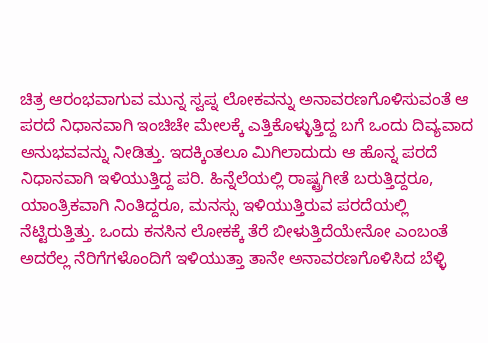ಚಿತ್ರ ಆರಂಭವಾಗುವ ಮುನ್ನ ಸ್ವಪ್ನ ಲೋಕವನ್ನು ಅನಾವರಣಗೊಳಿಸುವಂತೆ ಆ ಪರದೆ ನಿಧಾನವಾಗಿ ಇಂಚಿಚೇ ಮೇಲಕ್ಕೆ ಎತ್ತಿಕೊಳ್ಳುತ್ತಿದ್ದ ಬಗೆ ಒಂದು ದಿವ್ಯವಾದ ಅನುಭವವನ್ನು ನೀಡಿತ್ತು. ಇದಕ್ಕಿಂತಲೂ ಮಿಗಿಲಾದುದು ಆ ಹೊನ್ನ ಪರದೆ ನಿಧಾನವಾಗಿ ಇಳಿಯುತ್ತಿದ್ದ ಪರಿ. ಹಿನ್ನೆಲೆಯಲ್ಲಿ ರಾಷ್ಟ್ರಗೀತೆ ಬರುತ್ತಿದ್ದರೂ, ಯಾಂತ್ರಿಕವಾಗಿ ನಿಂತಿದ್ದರೂ, ಮನಸ್ಸು ಇಳಿಯುತ್ತಿರುವ ಪರದೆಯಲ್ಲಿ ನೆಟ್ಟಿರುತ್ತಿತ್ತು. ಒಂದು ಕನಸಿನ ಲೋಕಕ್ಕೆ ತೆರೆ ಬೀಳುತ್ತಿದೆಯೇನೋ ಎಂಬಂತೆ ಅದರೆಲ್ಲ ನೆರಿಗೆಗಳೊಂದಿಗೆ ಇಳಿಯುತ್ತಾ ತಾನೇ ಅನಾವರಣಗೊಳಿಸಿದ ಬೆಳ್ಳಿ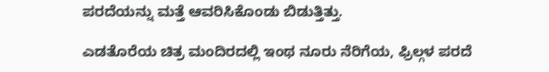ಪರದೆಯನ್ನು ಮತ್ತೆ ಆವರಿಸಿಕೊಂಡು ಬಿಡುತ್ತಿತ್ತು.

ಎಡತೊರೆಯ ಚಿತ್ರ ಮಂದಿರದಲ್ಲಿ ಇಂಥ ನೂರು ನೆರಿಗೆಯ, ಫ್ರಿಲ್ಗಳ ಪರದೆ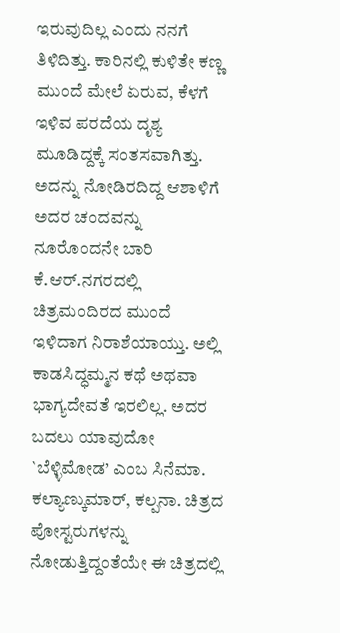ಇರುವುದಿಲ್ಲ ಎಂದು ನನಗೆ ತಿಳಿದಿತ್ತು. ಕಾರಿನಲ್ಲಿ ಕುಳಿತೇ ಕಣ್ಣ ಮುಂದೆ ಮೇಲೆ ಏರುವ, ಕೆಳಗೆ ಇಳಿವ ಪರದೆಯ ದೃಶ್ಯ ಮೂಡಿದ್ದಕ್ಕೆ ಸಂತಸವಾಗಿತ್ತು. ಅದನ್ನು ನೋಡಿರದಿದ್ದ ಆಶಾಳಿಗೆ ಅದರ ಚಂದವನ್ನು ನೂರೊಂದನೇ ಬಾರಿ ಕೆ.ಆರ್.ನಗರದಲ್ಲಿ ಚಿತ್ರಮಂದಿರದ ಮುಂದೆ ಇಳಿದಾಗ ನಿರಾಶೆಯಾಯ್ತು. ಅಲ್ಲಿ ಕಾಡಸಿದ್ಧಮ್ಮನ ಕಥೆ ಅಥವಾ ಭಾಗ್ಯದೇವತೆ ಇರಲಿಲ್ಲ. ಅದರ ಬದಲು ಯಾವುದೋ `ಬೆಳ್ಳಿಮೋಡ’ ಎಂಬ ಸಿನೆಮಾ. ಕಲ್ಯಾಣ್ಕುಮಾರ್, ಕಲ್ಪನಾ. ಚಿತ್ರದ ಪೋಸ್ಟರುಗಳನ್ನು ನೋಡುತ್ತಿದ್ದಂತೆಯೇ ಈ ಚಿತ್ರದಲ್ಲಿ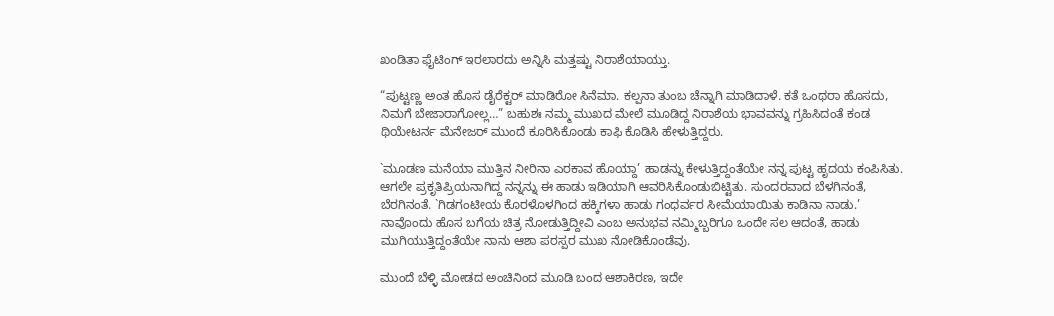ಖಂಡಿತಾ ಫೈಟಿಂಗ್ ಇರಲಾರದು ಅನ್ನಿಸಿ ಮತ್ತಷ್ಟು ನಿರಾಶೆಯಾಯ್ತು.

“ಪುಟ್ಟಣ್ಣ ಅಂತ ಹೊಸ ಡೈರೆಕ್ಟರ್ ಮಾಡಿರೋ ಸಿನೆಮಾ. ಕಲ್ಪನಾ ತುಂಬ ಚೆನ್ನಾಗಿ ಮಾಡಿದಾಳೆ. ಕತೆ ಒಂಥರಾ ಹೊಸದು, ನಿಮಗೆ ಬೇಜಾರಾಗೋಲ್ಲ…” ಬಹುಶಃ ನಮ್ಮ ಮುಖದ ಮೇಲೆ ಮೂಡಿದ್ದ ನಿರಾಶೆಯ ಭಾವವನ್ನು ಗ್ರಹಿಸಿದಂತೆ ಕಂಡ ಥಿಯೇಟರ್ನ ಮೆನೇಜರ್ ಮುಂದೆ ಕೂರಿಸಿಕೊಂಡು ಕಾಫಿ ಕೊಡಿಸಿ ಹೇಳುತ್ತಿದ್ದರು.

`ಮೂಡಣ ಮನೆಯಾ ಮುತ್ತಿನ ನೀರಿನಾ ಎರಕಾವ ಹೊಯ್ದಾ’ ಹಾಡನ್ನು ಕೇಳುತ್ತಿದ್ದಂತೆಯೇ ನನ್ನ ಪುಟ್ಟ ಹೃದಯ ಕಂಪಿಸಿತು. ಆಗಲೇ ಪ್ರಕೃತಿಪ್ರಿಯನಾಗಿದ್ದ ನನ್ನನ್ನು ಈ ಹಾಡು ಇಡಿಯಾಗಿ ಆವರಿಸಿಕೊಂಡುಬಿಟ್ಟಿತು. ಸುಂದರವಾದ ಬೆಳಗಿನಂತೆ, ಬೆರಗಿನಂತೆ. `ಗಿಡಗಂಟೀಯ ಕೊರಳೊಳಗಿಂದ ಹಕ್ಕಿಗಳಾ ಹಾಡು ಗಂಧರ್ವರ ಸೀಮೆಯಾಯಿತು ಕಾಡಿನಾ ನಾಡು.’ ನಾವೊಂದು ಹೊಸ ಬಗೆಯ ಚಿತ್ರ ನೋಡುತ್ತಿದ್ದೀವಿ ಎಂಬ ಅನುಭವ ನಮ್ಮಿಬ್ಬರಿಗೂ ಒಂದೇ ಸಲ ಆದಂತೆ, ಹಾಡು ಮುಗಿಯುತ್ತಿದ್ದಂತೆಯೇ ನಾನು ಆಶಾ ಪರಸ್ಪರ ಮುಖ ನೋಡಿಕೊಂಡೆವು.

ಮುಂದೆ ಬೆಳ್ಳಿ ಮೋಡದ ಅಂಚಿನಿಂದ ಮೂಡಿ ಬಂದ ಆಶಾಕಿರಣ, ಇದೇ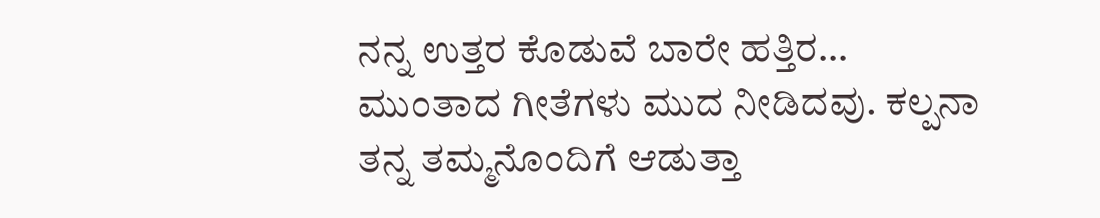ನನ್ನ ಉತ್ತರ ಕೊಡುವೆ ಬಾರೇ ಹತ್ತಿರ… ಮುಂತಾದ ಗೀತೆಗಳು ಮುದ ನೀಡಿದವು. ಕಲ್ಪನಾ ತನ್ನ ತಮ್ಮನೊಂದಿಗೆ ಆಡುತ್ತಾ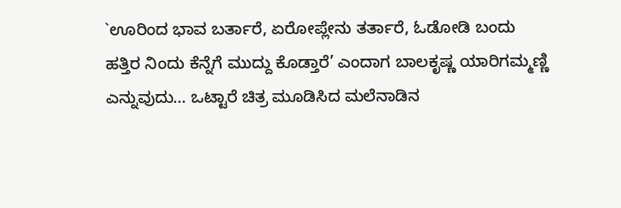`ಊರಿಂದ ಭಾವ ಬರ್ತಾರೆ, ಏರೋಪ್ಲೇನು ತರ್ತಾರೆ, ಓಡೋಡಿ ಬಂದು ಹತ್ತಿರ ನಿಂದು ಕೆನ್ನೆಗೆ ಮುದ್ದು ಕೊಡ್ತಾರೆ’ ಎಂದಾಗ ಬಾಲಕೃಷ್ಣ ಯಾರಿಗಮ್ಮಣ್ಣಿ ಎನ್ನುವುದು… ಒಟ್ಟಾರೆ ಚಿತ್ರ ಮೂಡಿಸಿದ ಮಲೆನಾಡಿನ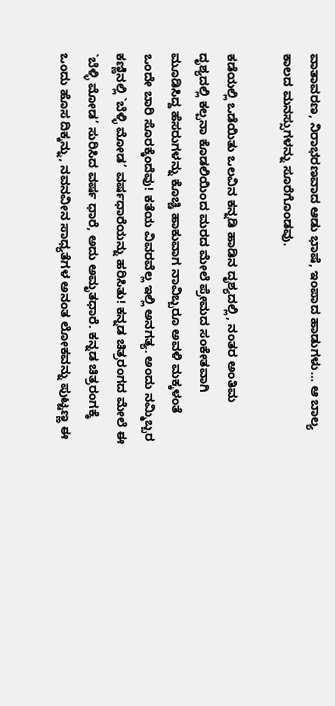ವಾತಾವರಣ, ನಿರಾಭರಣವಾದ ಆಡು ಭಾಷೆ, ಇಂಪಾದ ಹಾಡುಗಳು… ಆ ಬಾಲ್ಯ ಕಾಲದ ಮನಸ್ಸುಗಳನ್ನು ಸೂರೆಗೊಂಡವು.

ಕಡೆಯಲ್ಲಿ ಒಡೆಯಿತು ಒಲವಿನ ಕನ್ನಡಿ ಹಾಡಿನ ದೃಶ್ಯದಲ್ಲಿ, ನಂತರ ಅಂತಿಮ ದೃಶ್ಯದಲ್ಲಿ ಕಲ್ಪನಾ ಕೊಡಲಿಯಿಂದ ಮರದ ಮೇಲೆ ಪ್ರೇಮದ ಸಂಕೇತವಾಗಿ ಮೂಡಿಸಿದ್ದ ಹೆಸರುಗಳನ್ನು ಕೊಚ್ಚಿ ಹಾಕುವಾಗ ನಾವಿಬ್ಬರೂ ಅವಳಿ ಮಕ್ಕಳಂತೆ ಒಂದೇ ಬಾರಿ ಸೊರಕ್ಕೆಂದೆವು! ಕತೆಯ ವಿವರವೆಲ್ಲ ಇಲ್ಲಿ ಅನಗತ್ಯ. ಅಂದು ನಮ್ಮಿಬ್ಬರ ಕಣ್ಣಿನಲ್ಲಿ `ಬೆಳ್ಳಿ ಮೋಡ’ ವರ್ಷಧಾರೆಯನ್ನು ಹರಿಸಿತು! ಕನ್ನಡ ಚಿತ್ರರಂಗದ ಮೇಲೆ ಈ `ಬೆಳ್ಳಿ ಮೋಡ’ ಸುರಿಸಿದ ವರ್ಷ ಧಾರೆ, ಅದು ಅಮೃತಧಾರೆ. ಕನ್ನಡ ಚಿತ್ರರಂಗಕ್ಕೆ ಒಂದು ಹೊಸ ದಿಕ್ಕನ್ನು, ನವನವೀನ ಸಾಧ್ಯತೆಗಳ ಅನಂತ ಲೋಕವನ್ನು ಪುಟ್ಟಣ್ಣ ಈ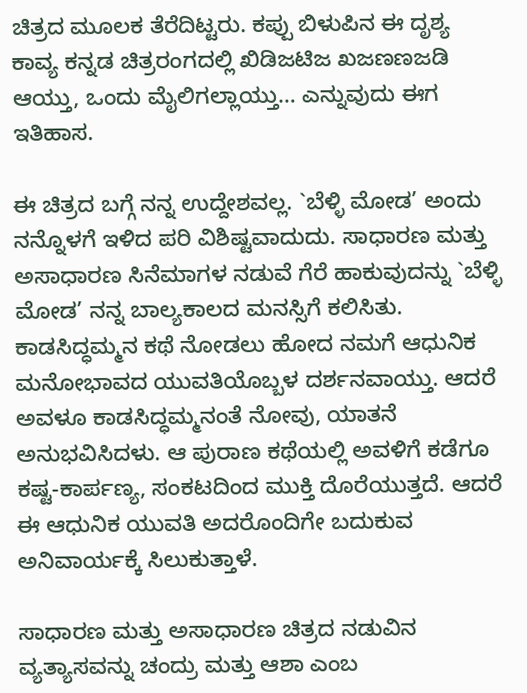ಚಿತ್ರದ ಮೂಲಕ ತೆರೆದಿಟ್ಟರು. ಕಪ್ಪು ಬಿಳುಪಿನ ಈ ದೃಶ್ಯ ಕಾವ್ಯ ಕನ್ನಡ ಚಿತ್ರರಂಗದಲ್ಲಿ ಖಿಡಿಜಟಿಜ ಖಜಣಣಜಡಿ ಆಯ್ತು, ಒಂದು ಮೈಲಿಗಲ್ಲಾಯ್ತು… ಎನ್ನುವುದು ಈಗ ಇತಿಹಾಸ.

ಈ ಚಿತ್ರದ ಬಗ್ಗೆ ನನ್ನ ಉದ್ದೇಶವಲ್ಲ. `ಬೆಳ್ಳಿ ಮೋಡ’ ಅಂದು ನನ್ನೊಳಗೆ ಇಳಿದ ಪರಿ ವಿಶಿಷ್ಟವಾದುದು. ಸಾಧಾರಣ ಮತ್ತು ಅಸಾಧಾರಣ ಸಿನೆಮಾಗಳ ನಡುವೆ ಗೆರೆ ಹಾಕುವುದನ್ನು `ಬೆಳ್ಳಿ ಮೋಡ’ ನನ್ನ ಬಾಲ್ಯಕಾಲದ ಮನಸ್ಸಿಗೆ ಕಲಿಸಿತು. ಕಾಡಸಿದ್ಧಮ್ಮನ ಕಥೆ ನೋಡಲು ಹೋದ ನಮಗೆ ಆಧುನಿಕ ಮನೋಭಾವದ ಯುವತಿಯೊಬ್ಬಳ ದರ್ಶನವಾಯ್ತು. ಆದರೆ ಅವಳೂ ಕಾಡಸಿದ್ಧಮ್ಮನಂತೆ ನೋವು, ಯಾತನೆ ಅನುಭವಿಸಿದಳು. ಆ ಪುರಾಣ ಕಥೆಯಲ್ಲಿ ಅವಳಿಗೆ ಕಡೆಗೂ ಕಷ್ಟ-ಕಾರ್ಪಣ್ಯ, ಸಂಕಟದಿಂದ ಮುಕ್ತಿ ದೊರೆಯುತ್ತದೆ. ಆದರೆ ಈ ಆಧುನಿಕ ಯುವತಿ ಅದರೊಂದಿಗೇ ಬದುಕುವ ಅನಿವಾರ್ಯಕ್ಕೆ ಸಿಲುಕುತ್ತಾಳೆ.

ಸಾಧಾರಣ ಮತ್ತು ಅಸಾಧಾರಣ ಚಿತ್ರದ ನಡುವಿನ ವ್ಯತ್ಯಾಸವನ್ನು ಚಂದ್ರು ಮತ್ತು ಆಶಾ ಎಂಬ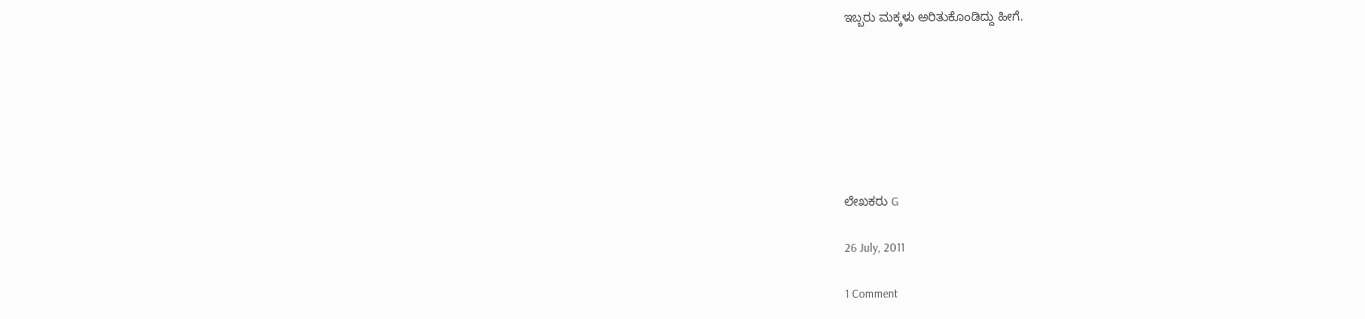ಇಬ್ಬರು ಮಕ್ಕಳು ಅರಿತುಕೊಂಡಿದ್ದು ಹೀಗೆ.







ಲೇಖಕರು G

26 July, 2011

1 Comment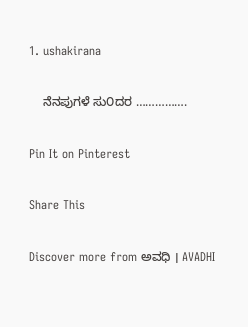1. ushakirana

    ನೆನಪುಗಳೆ ಸು೦ದರ …………….

Pin It on Pinterest

Share This

Discover more from ಅವಧಿ । AVADHI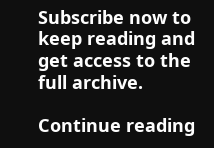Subscribe now to keep reading and get access to the full archive.

Continue reading